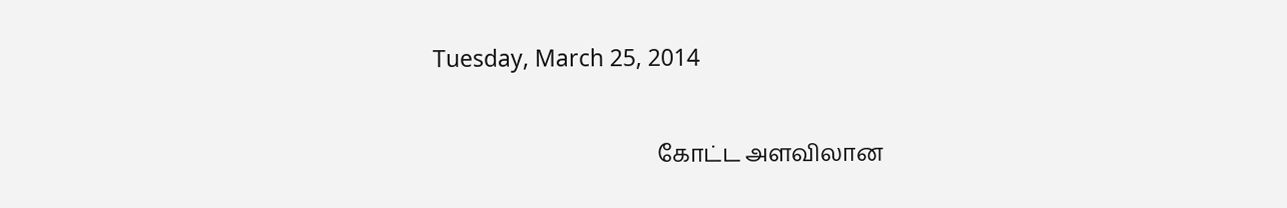Tuesday, March 25, 2014

                                        கோட்ட அளவிலான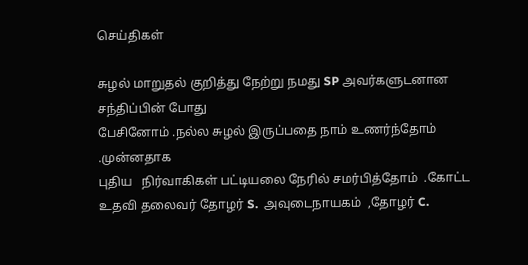செய்திகள்

சுழல் மாறுதல் குறித்து நேற்று நமது SP அவர்களுடனான சந்திப்பின் போது
பேசினோம் .நல்ல சுழல் இருப்பதை நாம் உணர்ந்தோம் .முன்னதாக
புதிய   நிர்வாகிகள் பட்டியலை நேரில் சமர்பித்தோம்  .கோட்ட உதவி தலைவர் தோழர் S.  அவுடைநாயகம்  ,தோழர் C.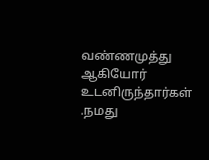வண்ணமுத்து ஆகியோர் உடனிருந்தார்கள் .நமது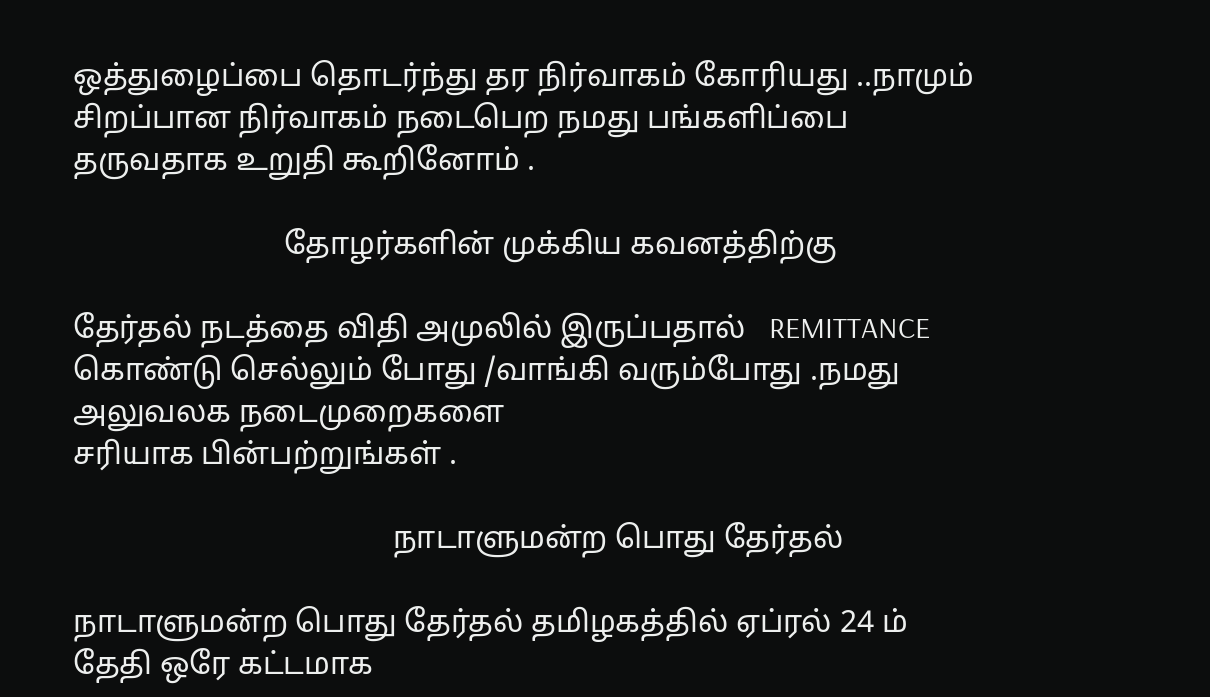ஒத்துழைப்பை தொடர்ந்து தர நிர்வாகம் கோரியது ..நாமும் சிறப்பான நிர்வாகம் நடைபெற நமது பங்களிப்பை தருவதாக உறுதி கூறினோம் .

                           தோழர்களின் முக்கிய கவனத்திற்கு

தேர்தல் நடத்தை விதி அமுலில் இருப்பதால்   REMITTANCE  கொண்டு செல்லும் போது /வாங்கி வரும்போது .நமது அலுவலக நடைமுறைகளை
சரியாக பின்பற்றுங்கள் .

                                         நாடாளுமன்ற பொது தேர்தல்

நாடாளுமன்ற பொது தேர்தல் தமிழகத்தில் ஏப்ரல் 24 ம் தேதி ஒரே கட்டமாக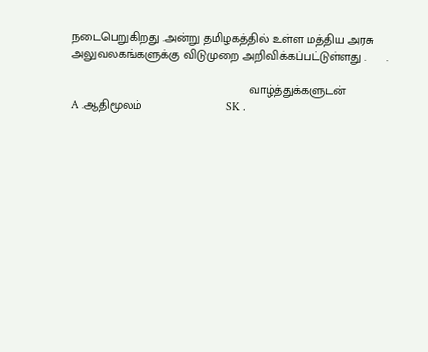நடைபெறுகிறது .அன்று தமிழகத்தில் உள்ள மத்திய அரசு அலுவலகங்களுக்கு விடுமுறை அறிவிக்கப்பட்டுள்ளது .      .

                                                     வாழ்த்துக்களுடன்
A .ஆதிமூலம்                         SK .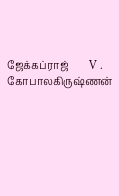ஜேக்கப்ராஜ்        V .   கோபாலகிருஷ்ணன்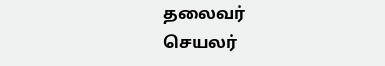தலைவர்                                 செயலர்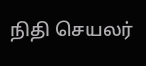நிதி செயலர்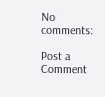No comments:

Post a Comment